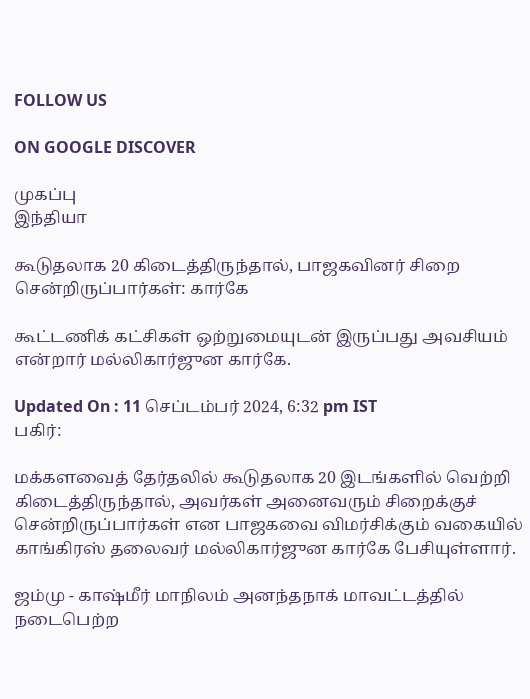FOLLOW US

ON GOOGLE DISCOVER

முகப்பு
இந்தியா

கூடுதலாக 20 கிடைத்திருந்தால், பாஜகவினர் சிறை சென்றிருப்பார்கள்: கார்கே

கூட்டணிக் கட்சிகள் ஒற்றுமையுடன் இருப்பது அவசியம் என்றார் மல்லிகார்ஜுன கார்கே.

Updated On : 11 செப்டம்பர் 2024, 6:32 pm IST
பகிர்:

மக்களவைத் தேர்தலில் கூடுதலாக 20 இடங்களில் வெற்றி கிடைத்திருந்தால், அவர்கள் அனைவரும் சிறைக்குச் சென்றிருப்பார்கள் என பாஜகவை விமர்சிக்கும் வகையில் காங்கிரஸ் தலைவர் மல்லிகார்ஜுன கார்கே பேசியுள்ளார்.

ஜம்மு - காஷ்மீர் மாநிலம் அனந்தநாக் மாவட்டத்தில் நடைபெற்ற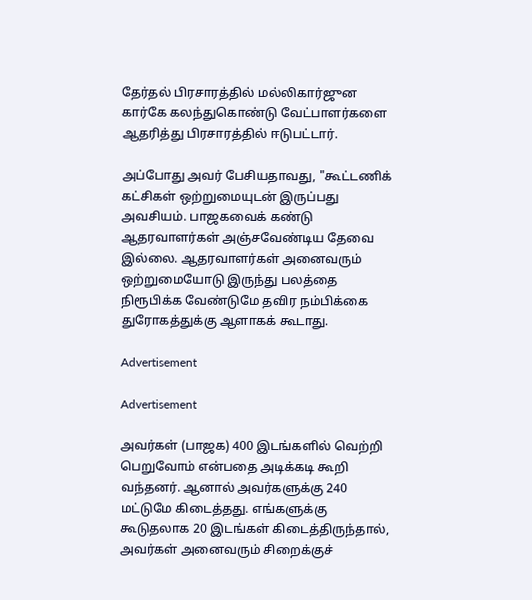தேர்தல் பிரசாரத்தில் மல்லிகார்ஜுன கார்கே கலந்துகொண்டு வேட்பாளர்களை ஆதரித்து பிரசாரத்தில் ஈடுபட்டார்.

அப்போது அவர் பேசியதாவது, "கூட்டணிக் கட்சிகள் ஒற்றுமையுடன் இருப்பது அவசியம். பாஜகவைக் கண்டு ஆதரவாளர்கள் அஞ்சவேண்டிய தேவை இல்லை. ஆதரவாளர்கள் அனைவரும் ஒற்றுமையோடு இருந்து பலத்தை நிரூபிக்க வேண்டுமே தவிர நம்பிக்கை துரோகத்துக்கு ஆளாகக் கூடாது.

Advertisement

Advertisement

அவர்கள் (பாஜக) 400 இடங்களில் வெற்றி பெறுவோம் என்பதை அடிக்கடி கூறி வந்தனர். ஆனால் அவர்களுக்கு 240 மட்டுமே கிடைத்தது. எங்களுக்கு கூடுதலாக 20 இடங்கள் கிடைத்திருந்தால், அவர்கள் அனைவரும் சிறைக்குச்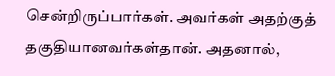சென்றிருப்பார்கள். அவர்கள் அதற்குத் தகுதியானவர்கள்தான். அதனால்,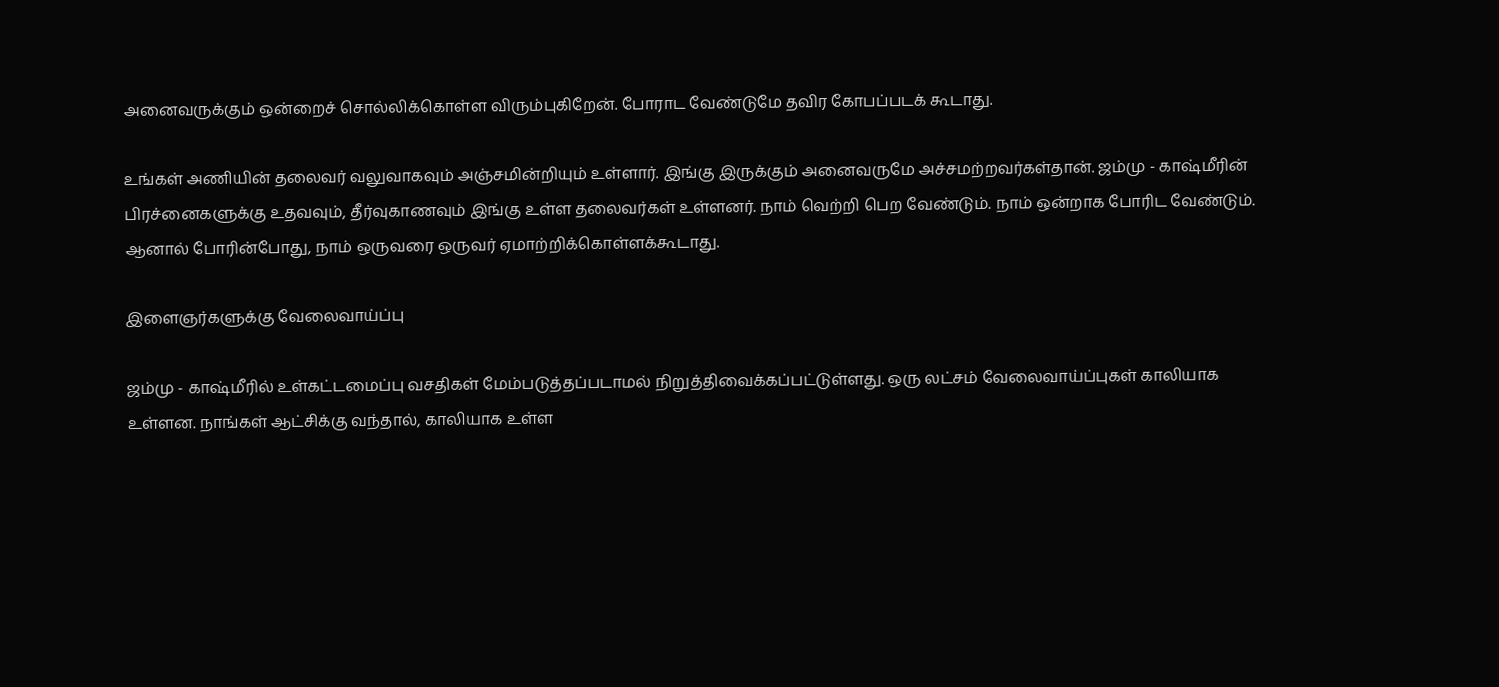அனைவருக்கும் ஒன்றைச் சொல்லிக்கொள்ள விரும்புகிறேன். போராட வேண்டுமே தவிர கோபப்படக் கூடாது.

உங்கள் அணியின் தலைவர் வலுவாகவும் அஞ்சமின்றியும் உள்ளார். இங்கு இருக்கும் அனைவருமே அச்சமற்றவர்கள்தான். ஜம்மு - காஷ்மீரின் பிரச்னைகளுக்கு உதவவும், தீர்வுகாணவும் இங்கு உள்ள தலைவர்கள் உள்ளனர். நாம் வெற்றி பெற வேண்டும். நாம் ஒன்றாக போரிட வேண்டும். ஆனால் போரின்போது, நாம் ஒருவரை ஒருவர் ஏமாற்றிக்கொள்ளக்கூடாது.

இளைஞர்களுக்கு வேலைவாய்ப்பு

ஜம்மு - காஷ்மீரில் உள்கட்டமைப்பு வசதிகள் மேம்படுத்தப்படாமல் நிறுத்திவைக்கப்பட்டுள்ளது. ஒரு லட்சம் வேலைவாய்ப்புகள் காலியாக உள்ளன. நாங்கள் ஆட்சிக்கு வந்தால், காலியாக உள்ள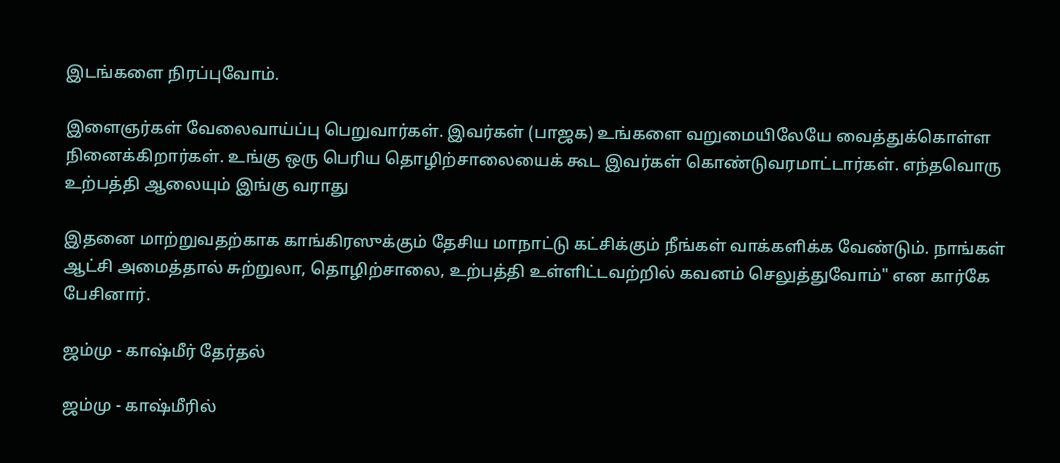இடங்களை நிரப்புவோம்.

இளைஞர்கள் வேலைவாய்ப்பு பெறுவார்கள். இவர்கள் (பாஜக) உங்களை வறுமையிலேயே வைத்துக்கொள்ள நினைக்கிறார்கள். உங்கு ஒரு பெரிய தொழிற்சாலையைக் கூட இவர்கள் கொண்டுவரமாட்டார்கள். எந்தவொரு உற்பத்தி ஆலையும் இங்கு வராது

இதனை மாற்றுவதற்காக காங்கிரஸுக்கும் தேசிய மாநாட்டு கட்சிக்கும் நீங்கள் வாக்களிக்க வேண்டும். நாங்கள் ஆட்சி அமைத்தால் சுற்றுலா, தொழிற்சாலை, உற்பத்தி உள்ளிட்டவற்றில் கவனம் செலுத்துவோம்" என கார்கே பேசினார்.

ஜம்மு - காஷ்மீர் தேர்தல்

ஜம்மு - காஷ்மீரில்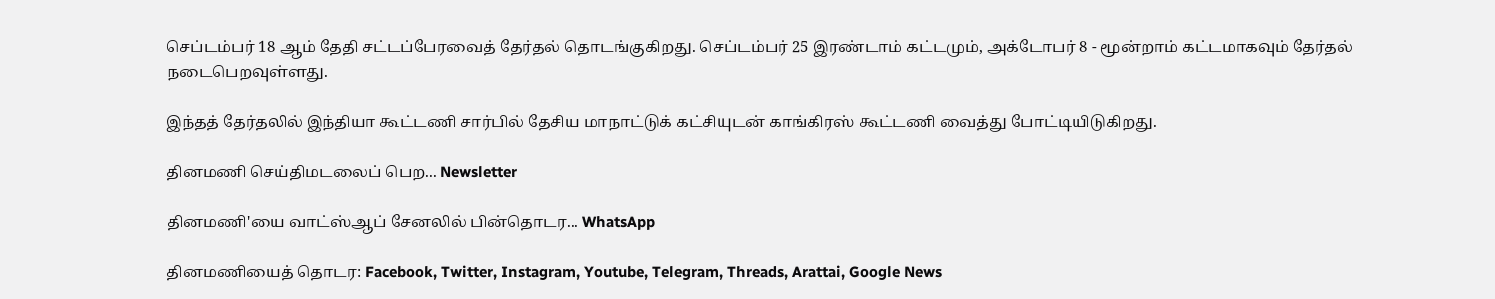செப்டம்பர் 18 ஆம் தேதி சட்டப்பேரவைத் தேர்தல் தொடங்குகிறது. செப்டம்பர் 25 இரண்டாம் கட்டமும், அக்டோபர் 8 - மூன்றாம் கட்டமாகவும் தேர்தல் நடைபெறவுள்ளது.

இந்தத் தேர்தலில் இந்தியா கூட்டணி சார்பில் தேசிய மாநாட்டுக் கட்சியுடன் காங்கிரஸ் கூட்டணி வைத்து போட்டியிடுகிறது.

தினமணி செய்திமடலைப் பெற... Newsletter

தினமணி'யை வாட்ஸ்ஆப் சேனலில் பின்தொடர... WhatsApp

தினமணியைத் தொடர: Facebook, Twitter, Instagram, Youtube, Telegram, Threads, Arattai, Google News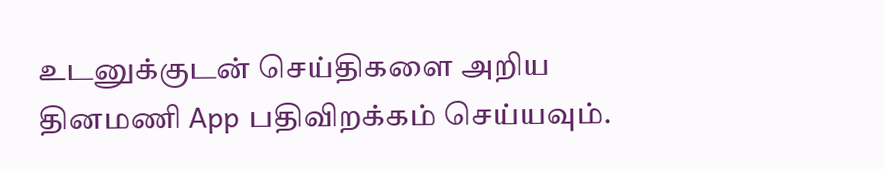உடனுக்குடன் செய்திகளை அறிய தினமணி App பதிவிறக்கம் செய்யவும்.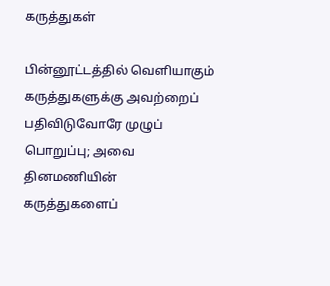கருத்துகள்

பின்னூட்டத்தில் வெளியாகும் கருத்துகளுக்கு அவற்றைப் பதிவிடுவோரே முழுப் பொறுப்பு; அவை தினமணியின் கருத்துகளைப்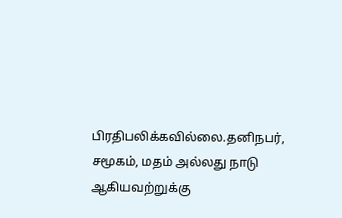பிரதிபலிக்கவில்லை.தனிநபர், சமூகம், மதம் அல்லது நாடு ஆகியவற்றுக்கு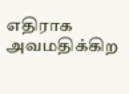எதிராக அவமதிக்கிற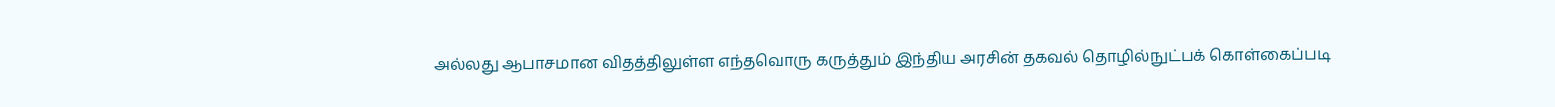அல்லது ஆபாசமான விதத்திலுள்ள எந்தவொரு கருத்தும் இந்திய அரசின் தகவல் தொழில்நுட்பக் கொள்கைப்படி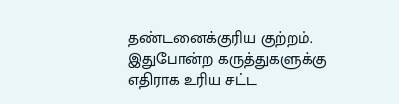தண்டனைக்குரிய குற்றம். இதுபோன்ற கருத்துகளுக்கு எதிராக உரிய சட்ட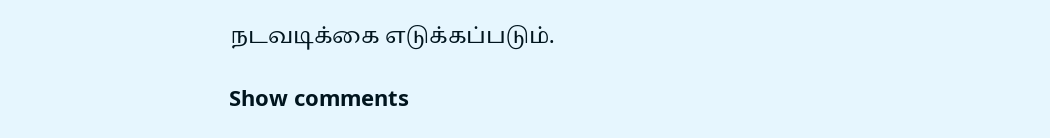நடவடிக்கை எடுக்கப்படும்.

Show comments